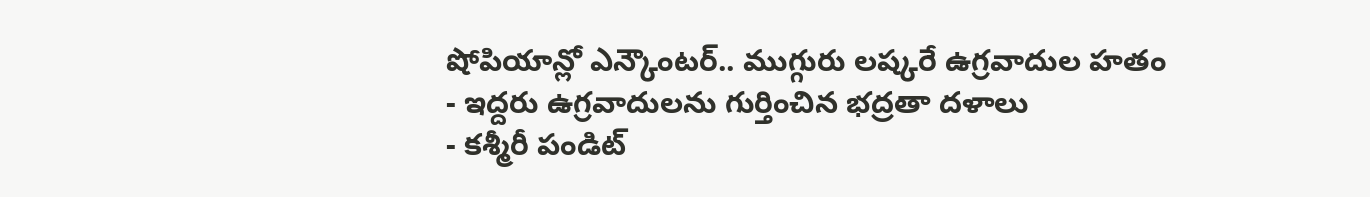షోపియాన్లో ఎన్కౌంటర్.. ముగ్గురు లష్కరే ఉగ్రవాదుల హతం
- ఇద్దరు ఉగ్రవాదులను గుర్తించిన భద్రతా దళాలు
- కశ్మీరీ పండిట్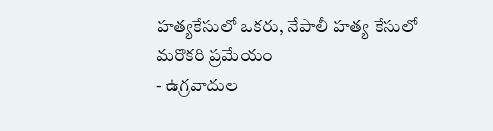హత్యకేసులో ఒకరు, నేపాలీ హత్య కేసులో మరొకరి ప్రమేయం
- ఉగ్రవాదుల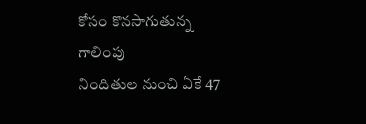కోసం కొనసాగుతున్న గాలింపు
నిందితుల నుంచి ఏకే 47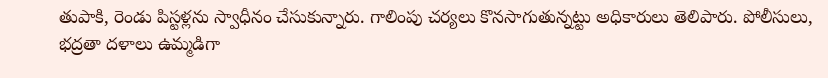తుపాకి, రెండు పిస్టళ్లను స్వాధీనం చేసుకున్నారు. గాలింపు చర్యలు కొనసాగుతున్నట్టు అధికారులు తెలిపారు. పోలీసులు, భద్రతా దళాలు ఉమ్మడిగా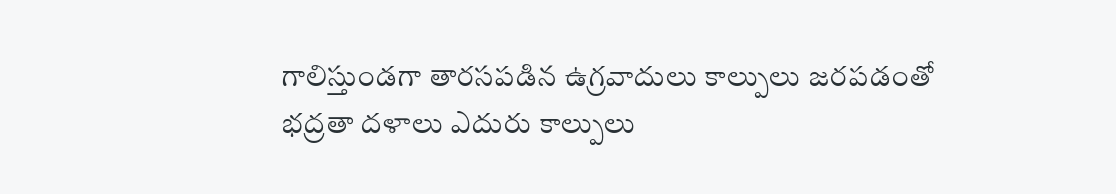గాలిస్తుండగా తారసపడిన ఉగ్రవాదులు కాల్పులు జరపడంతో భద్రతా దళాలు ఎదురు కాల్పులు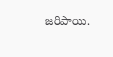జరిపాయి.